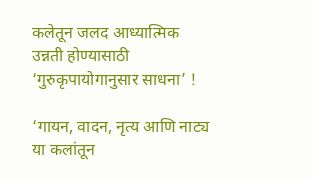कलेतून जलद आध्यात्मिक उन्नती होण्यासाठी ‘गुरुकृपायोगानुसार साधना’ !

‘गायन, वादन, नृत्य आणि नाट्य या कलांतून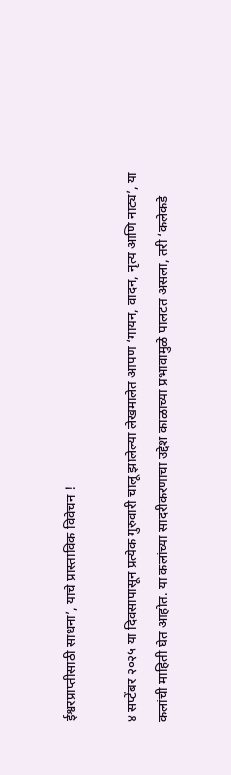ईश्वरप्राप्तीसाठी साधना’, याचे प्रास्ताविक विवेचन !

४ सप्टेंबर २०२५ या दिवसापासून प्रत्येक गुरुवारी चालू झालेल्या लेखमालेत आपण ‘गायन, वादन, नृत्य आणि नाट्य’, या कलांची माहिती घेत आहोत. या कलांच्या सादरीकरणाचा उद्देश काळाच्या प्रभावामुळे पालटत असला, तरी ‘कलेकडे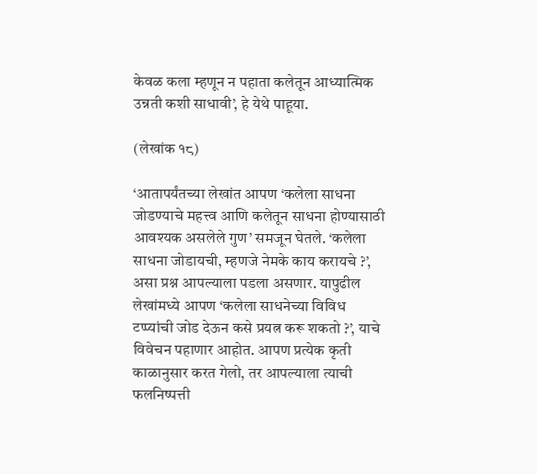केवळ कला म्हणून न पहाता कलेतून आध्यात्मिक उन्नती कशी साधावी’, हे येथे पाहूया.

(लेखांक १८)

‘आतापर्यंतच्या लेखांत आपण ‘कलेला साधना जोडण्याचे महत्त्व आणि कलेतून साधना होण्यासाठी आवश्यक असलेले गुण’ समजून घेतले. ‘कलेला साधना जोडायची, म्हणजे नेमके काय करायचे ?’, असा प्रश्न आपल्याला पडला असणार. यापुढील लेखांमध्ये आपण ‘कलेला साधनेच्या विविध टप्प्यांची जोड देऊन कसे प्रयत्न करू शकतो ?’, याचे विवेचन पहाणार आहोत. आपण प्रत्येक कृती काळानुसार करत गेलो, तर आपल्याला त्याची फलनिष्पत्ती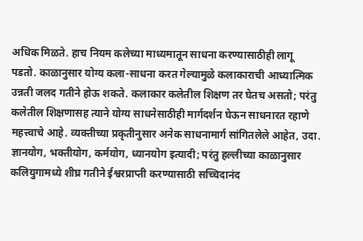अधिक मिळते. हाच नियम कलेच्या माध्यमातून साधना करण्यासाठीही लागू पडतो. काळानुसार योग्य कला-साधना करत गेल्यामुळे कलाकाराची आध्यात्मिक उन्नती जलद गतीने होऊ शकते. कलाकार कलेतील शिक्षण तर घेतच असतो; परंतु कलेतील शिक्षणासह त्याने योग्य साधनेसाठीही मार्गदर्शन घेऊन साधनारत रहाणे महत्त्वाचे आहे. व्यक्तीच्या प्रकृतीनुसार अनेक साधनामार्ग सांगितलेले आहेत, उदा. ज्ञानयोग, भक्तीयोग, कर्मयोग, ध्यानयोग इत्यादी; परंतु हल्लीच्या काळानुसार कलियुगामध्ये शीघ्र गतीने ईश्वरप्राप्ती करण्यासाठी सच्चिदानंद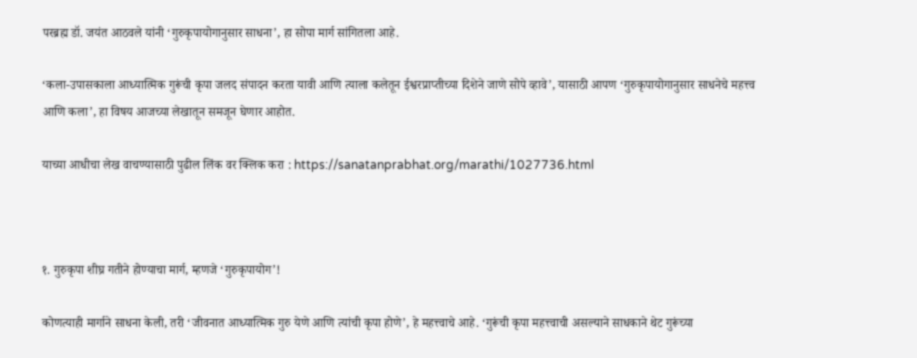परब्रह्म डॉ. जयंत आठवले यांनी ‘गुरुकृपायोगानुसार साधना’, हा सोपा मार्ग सांगितला आहे.

‘कला-उपासकाला आध्यात्मिक गुरूंची कृपा जलद संपादन करता यावी आणि त्याला कलेतून ईश्वरप्राप्तीच्या दिशेने जाणे सोपे व्हावे’, यासाठी आपण ‘गुरुकृपायोगानुसार साधनेचे महत्त्व आणि कला’, हा विषय आजच्या लेखातून समजून घेणार आहोत.

याच्या आधीचा लेख वाचण्यासाठी पुढील लिंक वर क्लिक करा : https://sanatanprabhat.org/marathi/1027736.html



१. गुरुकृपा शीघ्र गतीने होण्याचा मार्ग, म्हणजे ‘गुरुकृपायोग’!

कोणत्याही मार्गाने साधना केली, तरी ‘जीवनात आध्यात्मिक गुरु येणे आणि त्यांची कृपा होणे’, हे महत्त्वाचे आहे. ‘गुरूंची कृपा महत्त्वाची असल्याने साधकाने थेट गुरूंच्या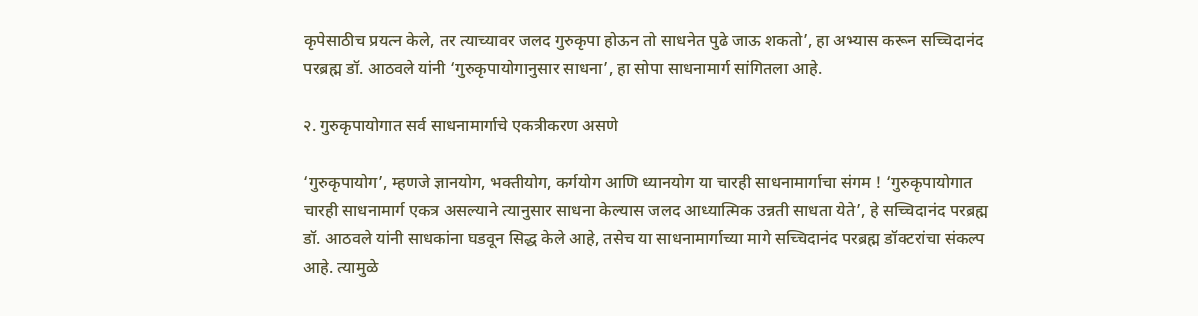कृपेसाठीच प्रयत्न केले, तर त्याच्यावर जलद गुरुकृपा होऊन तो साधनेत पुढे जाऊ शकतो’, हा अभ्यास करून सच्चिदानंद परब्रह्म डॉ. आठवले यांनी ‘गुरुकृपायोगानुसार साधना’, हा सोपा साधनामार्ग सांगितला आहे.

२. गुरुकृपायोगात सर्व साधनामार्गाचे एकत्रीकरण असणे

‘गुरुकृपायोग’, म्हणजे ज्ञानयोग, भक्तीयोग, कर्गयोग आणि ध्यानयोग या चारही साधनामार्गाचा संगम ! ‘गुरुकृपायोगात चारही साधनामार्ग एकत्र असल्याने त्यानुसार साधना केल्यास जलद आध्यात्मिक उन्नती साधता येते’, हे सच्चिदानंद परब्रह्म डॉ. आठवले यांनी साधकांना घडवून सिद्ध केले आहे, तसेच या साधनामार्गाच्या मागे सच्चिदानंद परब्रह्म डॉक्टरांचा संकल्प आहे. त्यामुळे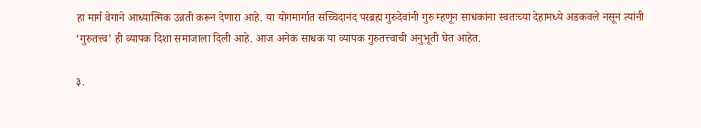हा मार्ग वेगाने आध्यात्मिक उन्नती करून देणारा आहे. या योगमार्गात सच्चिदानंद परब्रह्म गुरुदेवांनी गुरु म्हणून साधकांना स्वतःच्या देहामध्ये अडकवले नसून त्यांनी ‘गुरुतत्त्व’ ही व्यापक दिशा समाजाला दिली आहे. आज अनेक साधक या व्यापक गुरुतत्त्वाची अनुभूती घेत आहेत.

३.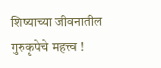शिष्याच्या जीवनातील गुरुकृपेचे महत्त्व !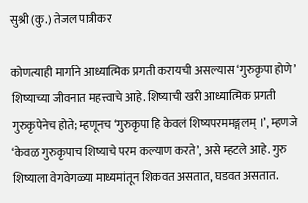सुश्री (कु.) तेजल पात्रीकर

कोणत्याही मार्गाने आध्यात्मिक प्रगती करायची असल्यास ‘गुरुकृपा होणे’ शिष्याच्या जीवनात महत्त्वाचे आहे. शिष्याची खरी आध्यात्मिक प्रगती गुरुकृपेनेच होते; म्हणूनच ‘गुरुकृपा हि केवलं शिष्यपरममङ्गलम् ।’, म्हणजे ‘केवळ गुरुकृपाच शिष्याचे परम कल्याण करते’, असे म्हटले आहे. गुरु शिष्याला वेगवेगळ्या माध्यमांतून शिकवत असतात, घडवत असतात.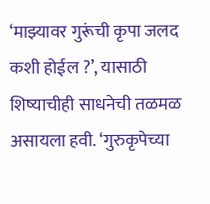‘माझ्यावर गुरूंची कृपा जलद कशी होईल ?’, यासाठी शिष्याचीही साधनेची तळमळ असायला हवी. ‘गुरुकृपेच्या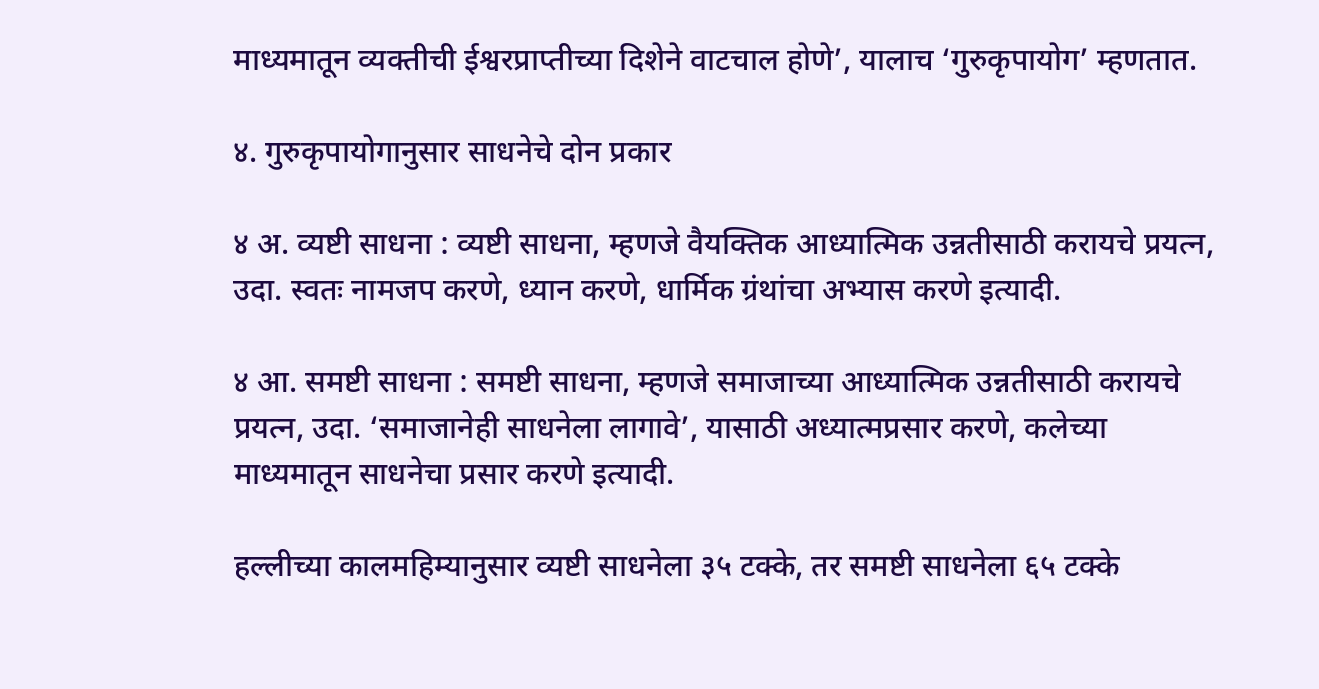माध्यमातून व्यक्तीची ईश्वरप्राप्तीच्या दिशेने वाटचाल होणे’, यालाच ‘गुरुकृपायोग’ म्हणतात.

४. गुरुकृपायोगानुसार साधनेचे दोन प्रकार

४ अ. व्यष्टी साधना : व्यष्टी साधना, म्हणजे वैयक्तिक आध्यात्मिक उन्नतीसाठी करायचे प्रयत्न, उदा. स्वतः नामजप करणे, ध्यान करणे, धार्मिक ग्रंथांचा अभ्यास करणे इत्यादी.

४ आ. समष्टी साधना : समष्टी साधना, म्हणजे समाजाच्या आध्यात्मिक उन्नतीसाठी करायचे प्रयत्न, उदा. ‘समाजानेही साधनेला लागावे’, यासाठी अध्यात्मप्रसार करणे, कलेच्या माध्यमातून साधनेचा प्रसार करणे इत्यादी.

हल्लीच्या कालमहिम्यानुसार व्यष्टी साधनेला ३५ टक्के, तर समष्टी साधनेला ६५ टक्के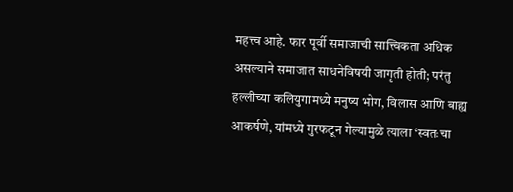महत्त्व आहे. फार पूर्वी समाजाची सात्त्विकता अधिक असल्याने समाजात साधनेविषयी जागृती होती; परंतु हल्लीच्या कलियुगामध्ये मनुष्य भोग, विलास आणि बाह्य आकर्षणे, यांमध्ये गुरफटून गेल्यामुळे त्याला ‘स्वतःचा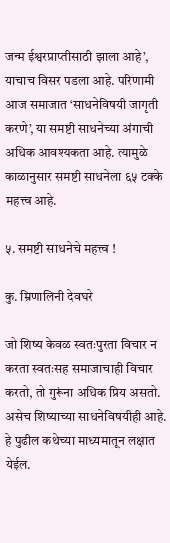जन्म ईश्वरप्राप्तीसाठी झाला आहे’, याचाच विसर पडला आहे. परिणामी आज समाजात ‘साधनेविषयी जागृती करणे’, या समष्टी साधनेच्या अंगाची अधिक आवश्यकता आहे. त्यामुळे काळानुसार समष्टी साधनेला ६५ टक्के महत्त्व आहे.

५. समष्टी साधनेचे महत्त्व !

कु. म्रिणालिनी देवघरे

जो शिष्य केवळ स्वतःपुरता विचार न करता स्वतःसह समाजाचाही विचार करतो, तो गुरूंना अधिक प्रिय असतो. असेच शिष्याच्या साधनेविषयीही आहे. हे पुढील कथेच्या माध्यमातून लक्षात येईल.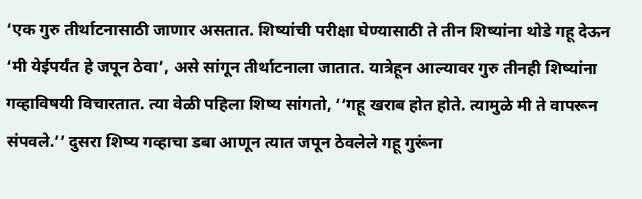‘एक गुरु तीर्थाटनासाठी जाणार असतात. शिष्यांची परीक्षा घेण्यासाठी ते तीन शिष्यांना थोडे गहू देऊन ‘मी येईपर्यंत हे जपून ठेवा’, असे सांगून तीर्थाटनाला जातात. यात्रेहून आल्यावर गुरु तीनही शिष्यांना गव्हाविषयी विचारतात. त्या वेळी पहिला शिष्य सांगतो, ‘‘गहू खराब होत होते. त्यामुळे मी ते वापरून संपवले.’’ दुसरा शिष्य गव्हाचा डबा आणून त्यात जपून ठेवलेले गहू गुरूंना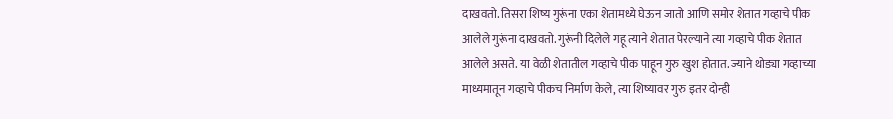दाखवतो. तिसरा शिष्य गुरूंना एका शेतामध्ये घेऊन जातो आणि समोर शेतात गव्हाचे पीक आलेले गुरूंना दाखवतो. गुरूंनी दिलेले गहू त्याने शेतात पेरल्याने त्या गव्हाचे पीक शेतात आलेले असते. या वेळी शेतातील गव्हाचे पीक पाहून गुरु खुश होतात. ज्याने थोड्या गव्हाच्या माध्यमातून गव्हाचे पीकच निर्माण केले, त्या शिष्यावर गुरु इतर दोन्ही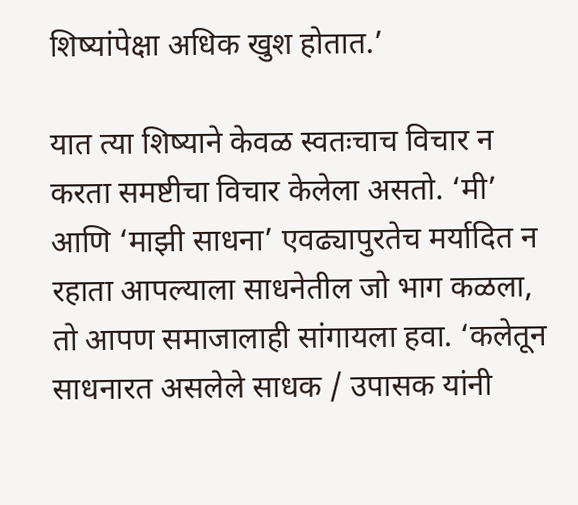शिष्यांपेक्षा अधिक खुश होतात.’

यात त्या शिष्याने केवळ स्वतःचाच विचार न करता समष्टीचा विचार केलेला असतो. ‘मी’ आणि ‘माझी साधना’ एवढ्यापुरतेच मर्यादित न रहाता आपल्याला साधनेतील जो भाग कळला, तो आपण समाजालाही सांगायला हवा. ‘कलेतून साधनारत असलेले साधक / उपासक यांनी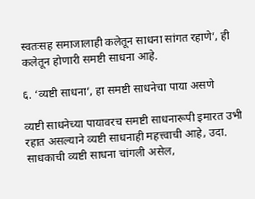स्वतःसह समाजालाही कलेतून साधना सांगत रहाणे’, ही कलेतून होणारी समष्टी साधना आहे.

६. ‘व्यष्टी साधना’, हा समष्टी साधनेचा पाया असणे

व्यष्टी साधनेच्या पायावरच समष्टी साधनारूपी इमारत उभी रहात असल्याने व्यष्टी साधनाही महत्त्वाची आहे, उदा. साधकाची व्यष्टी साधना चांगली असेल,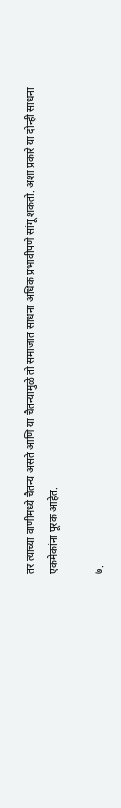तर त्याच्या वाणीमध्ये चैतन्य असते आणि या चैतन्यामुळे तो समाजात साधना अधिक प्रभावीपणे सांगू शकतो. अशा प्रकारे या दोन्ही साधना एकमेकांना पूरक आहेत.

७.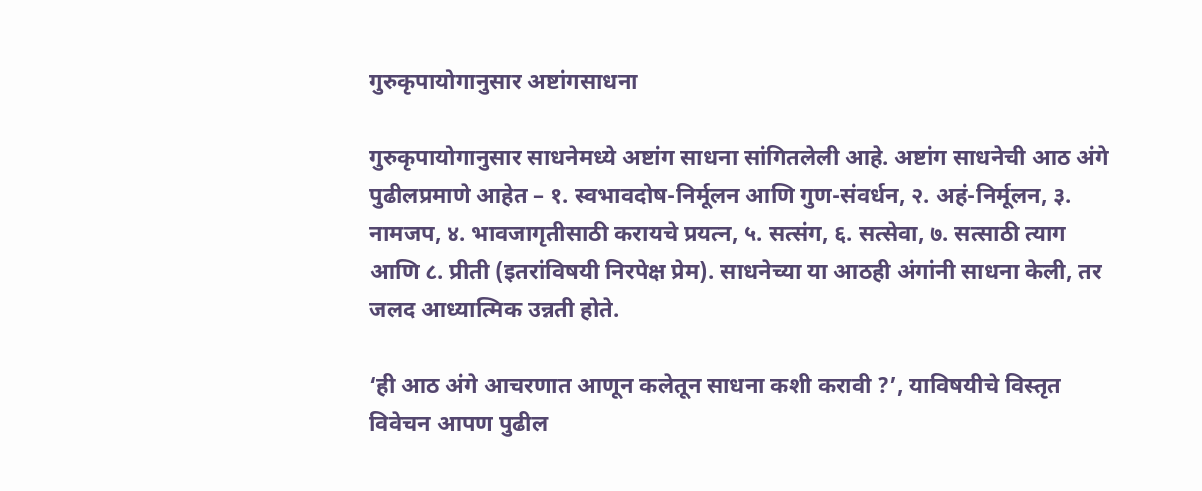गुरुकृपायोगानुसार अष्टांगसाधना

गुरुकृपायोगानुसार साधनेमध्ये अष्टांग साधना सांगितलेली आहे. अष्टांग साधनेची आठ अंगे पुढीलप्रमाणे आहेत – १. स्वभावदोष-निर्मूलन आणि गुण-संवर्धन, २. अहं-निर्मूलन, ३. नामजप, ४. भावजागृतीसाठी करायचे प्रयत्न, ५. सत्संग, ६. सत्सेवा, ७. सत्साठी त्याग आणि ८. प्रीती (इतरांविषयी निरपेक्ष प्रेम). साधनेच्या या आठही अंगांनी साधना केली, तर जलद आध्यात्मिक उन्नती होते.

‘ही आठ अंगे आचरणात आणून कलेतून साधना कशी करावी ?’, याविषयीचे विस्तृत विवेचन आपण पुढील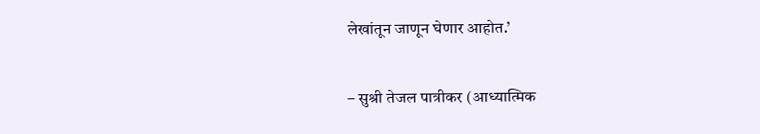लेखांतून जाणून घेणार आहोत.’

– सुश्री तेजल पात्रीकर (आध्यात्मिक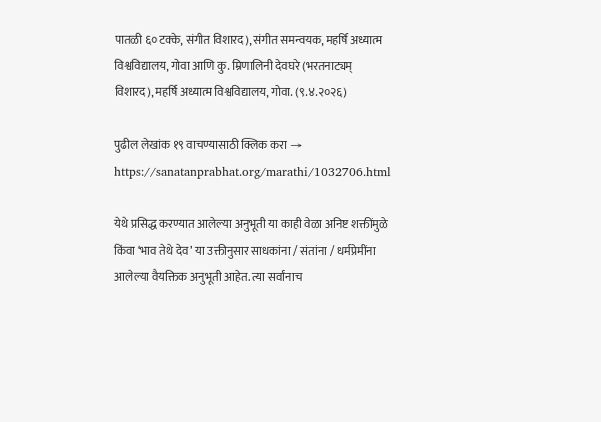पातळी ६० टक्के, संगीत विशारद), संगीत समन्वयक, महर्षि अध्यात्म विश्वविद्यालय, गोवा आणि कु. म्रिणालिनी देवघरे (भरतनाट्यम् विशारद), महर्षि अध्यात्म विश्वविद्यालय, गोवा. (९.४.२०२६)

पुढील लेखांक १९ वाचण्यासाठी क्लिक करा → https://sanatanprabhat.org/marathi/1032706.html

येथे प्रसिद्ध करण्यात आलेल्या अनुभूती या काही वेळा अनिष्ट शक्तींमुळे किंवा ‘भाव तेथे देव’ या उक्तीनुसार साधकांना / संतांना / धर्मप्रेमींना आलेल्या वैयक्तिक अनुभूती आहेत. त्या सर्वांनाच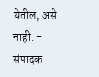येतील, असे नाही. - संपादक